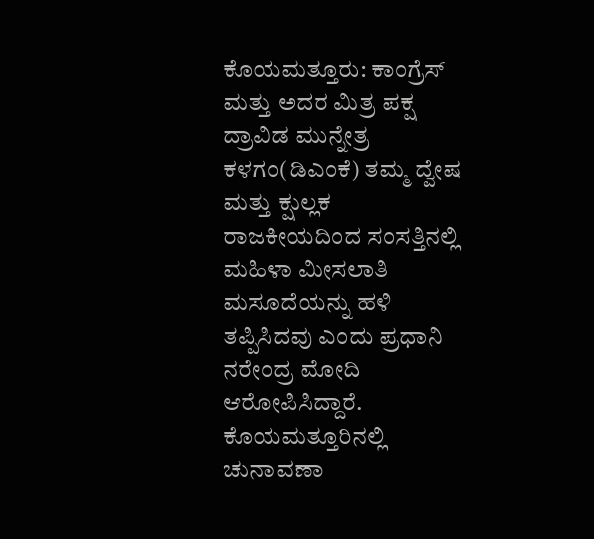ಕೊಯಮತ್ತೂರು: ಕಾಂಗ್ರೆಸ್ ಮತ್ತು ಅದರ ಮಿತ್ರ ಪಕ್ಷ ದ್ರಾವಿಡ ಮುನ್ನೇತ್ರ ಕಳಗಂ(ಡಿಎಂಕೆ) ತಮ್ಮ ದ್ವೇಷ ಮತ್ತು ಕ್ಷುಲ್ಲಕ ರಾಜಕೀಯದಿಂದ ಸಂಸತ್ತಿನಲ್ಲಿ ಮಹಿಳಾ ಮೀಸಲಾತಿ ಮಸೂದೆಯನ್ನು ಹಳಿ ತಪ್ಪಿಸಿದವು ಎಂದು ಪ್ರಧಾನಿ ನರೇಂದ್ರ ಮೋದಿ ಆರೋಪಿಸಿದ್ದಾರೆ.
ಕೊಯಮತ್ತೂರಿನಲ್ಲಿ ಚುನಾವಣಾ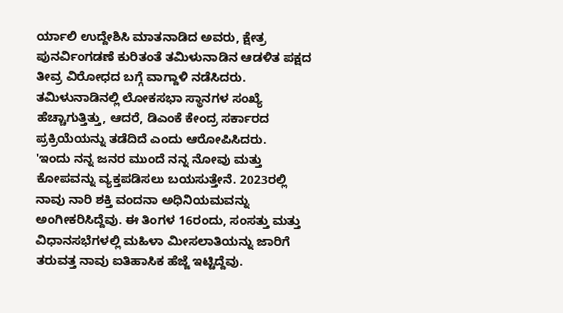ರ್ಯಾಲಿ ಉದ್ದೇಶಿಸಿ ಮಾತನಾಡಿದ ಅವರು, ಕ್ಷೇತ್ರ ಪುನರ್ವಿಂಗಡಣೆ ಕುರಿತಂತೆ ತಮಿಳುನಾಡಿನ ಆಡಳಿತ ಪಕ್ಷದ ತೀವ್ರ ವಿರೋಧದ ಬಗ್ಗೆ ವಾಗ್ದಾಳಿ ನಡೆಸಿದರು.
ತಮಿಳುನಾಡಿನಲ್ಲಿ ಲೋಕಸಭಾ ಸ್ಥಾನಗಳ ಸಂಖ್ಯೆ ಹೆಚ್ಚಾಗುತ್ತಿತ್ತು, ಆದರೆ, ಡಿಎಂಕೆ ಕೇಂದ್ರ ಸರ್ಕಾರದ ಪ್ರಕ್ರಿಯೆಯನ್ನು ತಡೆದಿದೆ ಎಂದು ಆರೋಪಿಸಿದರು.
'ಇಂದು ನನ್ನ ಜನರ ಮುಂದೆ ನನ್ನ ನೋವು ಮತ್ತು ಕೋಪವನ್ನು ವ್ಯಕ್ತಪಡಿಸಲು ಬಯಸುತ್ತೇನೆ. 2023ರಲ್ಲಿ ನಾವು ನಾರಿ ಶಕ್ತಿ ವಂದನಾ ಅಧಿನಿಯಮವನ್ನು ಅಂಗೀಕರಿಸಿದ್ದೆವು. ಈ ತಿಂಗಳ 16ರಂದು, ಸಂಸತ್ತು ಮತ್ತು ವಿಧಾನಸಭೆಗಳಲ್ಲಿ ಮಹಿಳಾ ಮೀಸಲಾತಿಯನ್ನು ಜಾರಿಗೆ ತರುವತ್ತ ನಾವು ಐತಿಹಾಸಿಕ ಹೆಜ್ಜೆ ಇಟ್ಟಿದ್ದೆವು.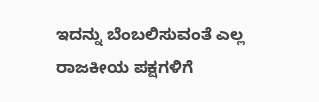ಇದನ್ನು ಬೆಂಬಲಿಸುವಂತೆ ಎಲ್ಲ ರಾಜಕೀಯ ಪಕ್ಷಗಳಿಗೆ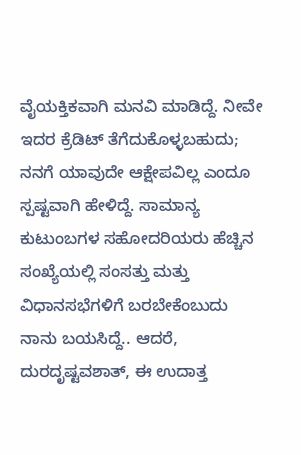ವೈಯಕ್ತಿಕವಾಗಿ ಮನವಿ ಮಾಡಿದ್ದೆ. ನೀವೇ ಇದರ ಕ್ರೆಡಿಟ್ ತೆಗೆದುಕೊಳ್ಳಬಹುದು; ನನಗೆ ಯಾವುದೇ ಆಕ್ಷೇಪವಿಲ್ಲ ಎಂದೂ ಸ್ಪಷ್ಟವಾಗಿ ಹೇಳಿದ್ದೆ. ಸಾಮಾನ್ಯ ಕುಟುಂಬಗಳ ಸಹೋದರಿಯರು ಹೆಚ್ಚಿನ ಸಂಖ್ಯೆಯಲ್ಲಿ ಸಂಸತ್ತು ಮತ್ತು ವಿಧಾನಸಭೆಗಳಿಗೆ ಬರಬೇಕೆಂಬುದು ನಾನು ಬಯಸಿದ್ದೆ.. ಆದರೆ, ದುರದೃಷ್ಟವಶಾತ್, ಈ ಉದಾತ್ತ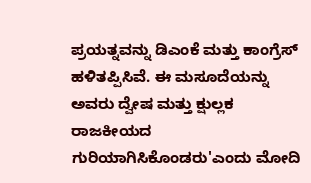ಪ್ರಯತ್ನವನ್ನು ಡಿಎಂಕೆ ಮತ್ತು ಕಾಂಗ್ರೆಸ್ ಹಳಿತಪ್ಪಿಸಿವೆ. ಈ ಮಸೂದೆಯನ್ನು ಅವರು ದ್ವೇಷ ಮತ್ತು ಕ್ಷುಲ್ಲಕ ರಾಜಕೀಯದ ಗುರಿಯಾಗಿಸಿಕೊಂಡರು'ಎಂದು ಮೋದಿ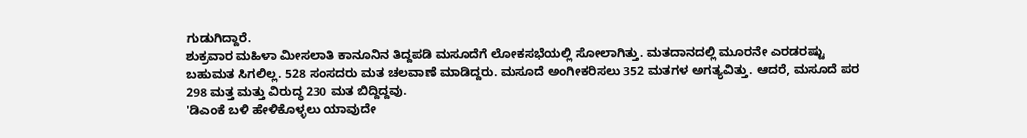ಗುಡುಗಿದ್ದಾರೆ.
ಶುಕ್ರವಾರ ಮಹಿಳಾ ಮೀಸಲಾತಿ ಕಾನೂನಿನ ತಿದ್ದಪಡಿ ಮಸೂದೆಗೆ ಲೋಕಸಭೆಯಲ್ಲಿ ಸೋಲಾಗಿತ್ತು. ಮತದಾನದಲ್ಲಿ ಮೂರನೇ ಎರಡರಷ್ಟು ಬಹುಮತ ಸಿಗಲಿಲ್ಲ. 528 ಸಂಸದರು ಮತ ಚಲವಾಣೆ ಮಾಡಿದ್ದರು. ಮಸೂದೆ ಅಂಗೀಕರಿಸಲು 352 ಮತಗಳ ಅಗತ್ಯವಿತ್ತು. ಆದರೆ, ಮಸೂದೆ ಪರ 298 ಮತ್ತ ಮತ್ತು ವಿರುದ್ಧ 230 ಮತ ಬಿದ್ದಿದ್ದವು.
'ಡಿಎಂಕೆ ಬಳಿ ಹೇಳಿಕೊಳ್ಳಲು ಯಾವುದೇ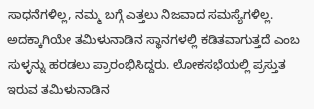ಸಾಧನೆಗಳಿಲ್ಲ, ನಮ್ಮ ಬಗ್ಗೆ ಎತ್ತಲು ನಿಜವಾದ ಸಮಸ್ಯೆಗಳಿಲ್ಲ. ಅದಕ್ಕಾಗಿಯೇ ತಮಿಳುನಾಡಿನ ಸ್ಥಾನಗಳಲ್ಲಿ ಕಡಿತವಾಗುತ್ತದೆ ಎಂಬ ಸುಳ್ಳನ್ನು ಹರಡಲು ಪ್ರಾರಂಭಿಸಿದ್ದರು. ಲೋಕಸಭೆಯಲ್ಲಿ ಪ್ರಸ್ತುತ ಇರುವ ತಮಿಳುನಾಡಿನ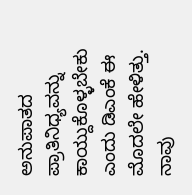ಅನುಪಾತದ ಪ್ರಾತಿನಿಧ್ಯವನ್ನು ಕಾಯ್ದುಕೊಳ್ಳಬೇಕು ಎಂದು ಡಿಎಂಕೆ ಈ ಮೊದಲೇ ಹೇಳಿತ್ತು. ನಾವು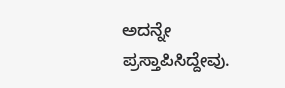ಅದನ್ನೇ ಪ್ರಸ್ತಾಪಿಸಿದ್ದೇವು.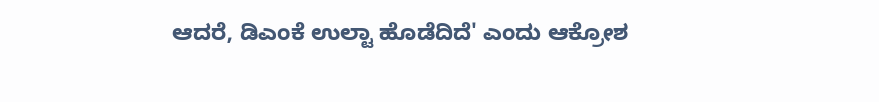ಆದರೆ, ಡಿಎಂಕೆ ಉಲ್ಟಾ ಹೊಡೆದಿದೆ' ಎಂದು ಆಕ್ರೋಶ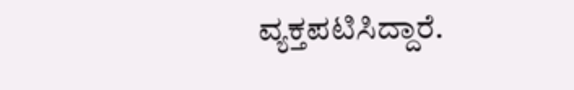ವ್ಯಕ್ತಪಟಿಸಿದ್ದಾರೆ.